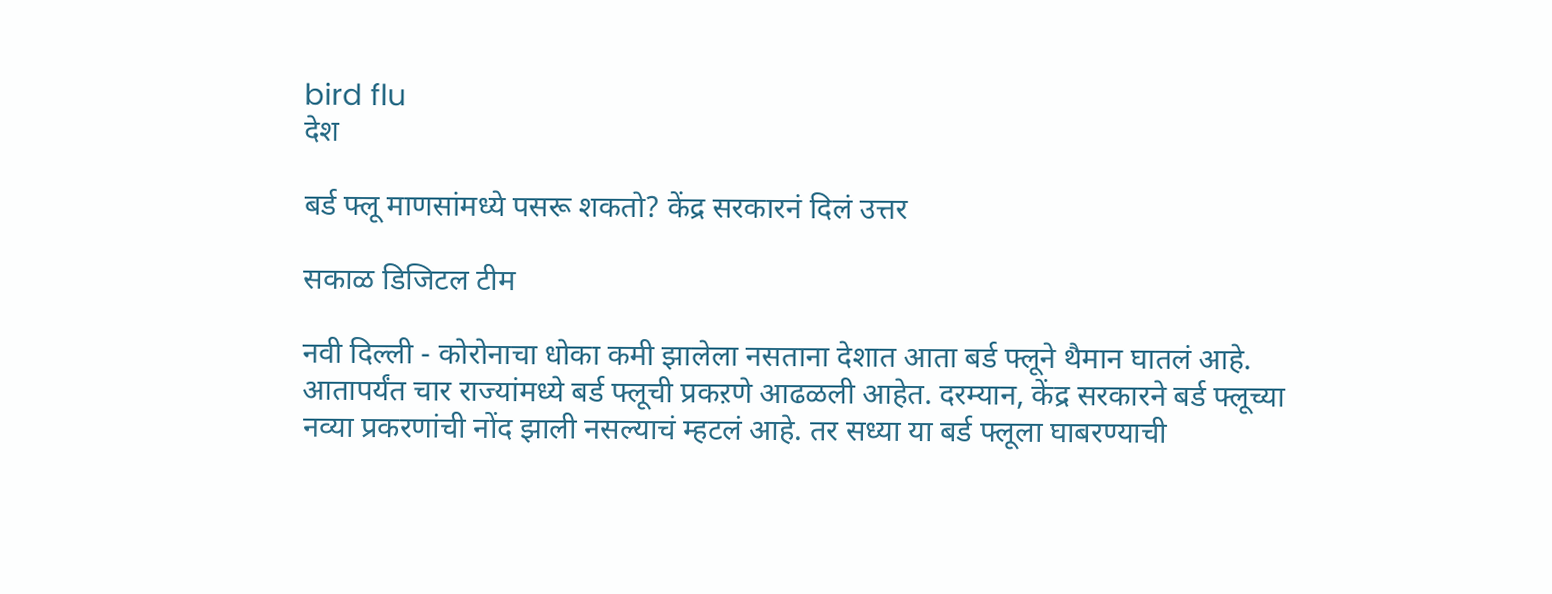bird flu
देश

बर्ड फ्लू माणसांमध्ये पसरू शकतो? केंद्र सरकारनं दिलं उत्तर

सकाळ डिजिटल टीम

नवी दिल्ली - कोरोनाचा धोका कमी झालेला नसताना देशात आता बर्ड फ्लूने थैमान घातलं आहे. आतापर्यंत चार राज्यांमध्ये बर्ड फ्लूची प्रकऱणे आढळली आहेत. दरम्यान, केंद्र सरकारने बर्ड फ्लूच्या नव्या प्रकरणांची नोंद झाली नसल्याचं म्हटलं आहे. तर सध्या या बर्ड फ्लूला घाबरण्याची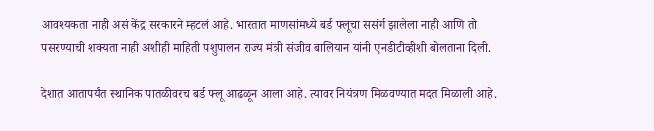आवश्यकता नाही असं केंद्र सरकारने म्हटलं आहे. भारतात माणसांमध्ये बर्ड फ्लूचा ससंर्ग झालेला नाही आणि तो पसरण्याची शक्यता नाही अशीही माहिती पशुपालन राज्य मंत्री संजीव बालियान यांनी एनडीटीव्हीशी बोलताना दिली.

देशात आतापर्यंत स्थानिक पातळीवरच बर्ड फ्लू आढळून आला आहे. त्यावर नियंत्रण मिळवण्यात मदत मिळाली आहे.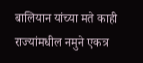बालियान यांच्या मते काही राज्यांमधील नमुने एकत्र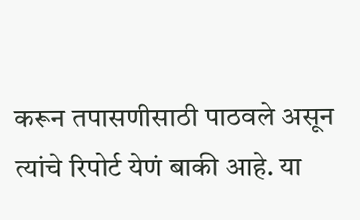करून तपासणीसाठी पाठवले असून त्यांचे रिपोर्ट येणं बाकी आहे. या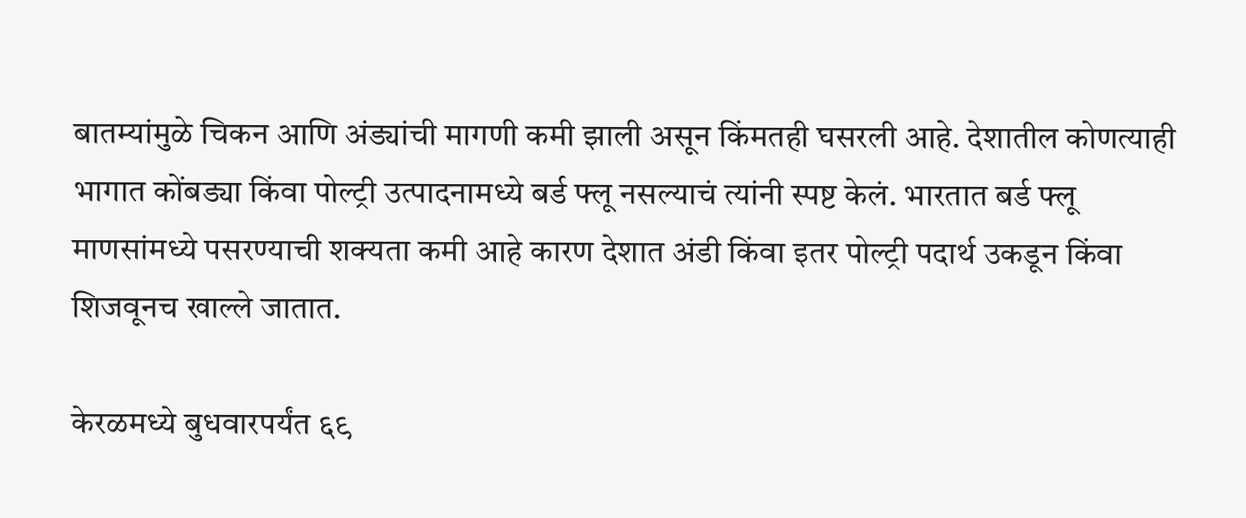बातम्यांमुळे चिकन आणि अंड्यांची मागणी कमी झाली असून किंमतही घसरली आहे. देशातील कोणत्याही भागात कोंबड्या किंवा पोल्ट्री उत्पादनामध्ये बर्ड फ्लू नसल्याचं त्यांनी स्पष्ट केलं. भारतात बर्ड फ्लू माणसांमध्ये पसरण्याची शक्यता कमी आहे कारण देशात अंडी किंवा इतर पोल्ट्री पदार्थ उकडून किंवा शिजवूनच खाल्ले जातात.

केरळमध्ये बुधवारपर्यंत ६९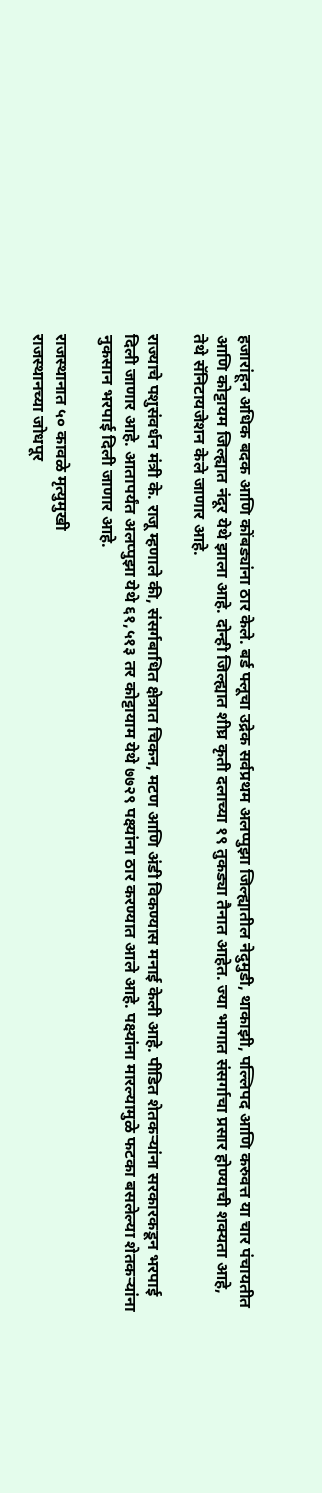हजारांहून अधिक बदक आणि कोंबड्यांना ठार केले. बर्ड फ्लूचा उद्रेक सर्वप्रथम अलप्पुझा जिल्ह्यातील नेदुमुडी, थाकाझी, पल्लिपद आणि करुवत्त या चार पंचायतीत आणि कोट्टायम जिल्ह्यात नंदूर येथे झाला आहे. दोन्ही जिल्ह्यात शीघ्र कृती दलाच्या १९ तुकड्या तैनात आहेत. ज्या भागात संसर्गाचा प्रसार होण्याची शक्यता आहे, तेथे सॅनिटायजेशन केले जाणार आहे.

राज्याचे पशुसंवर्धन मंत्री के. राजू म्हणाले की, संसर्गबाधित क्षेत्रात चिकन, मटण आणि अंडी विकण्यास मनाई केली आहे. पीडित शेतकऱ्यांना सरकारकडून भरपाई दिली जाणार आहे. आतापर्यंत अलप्पुझा येथे ६१,५१३ तर कोट्टायाम येथे ७७२९ पक्ष्यांना ठार करण्यात आले आहे. पक्ष्यांना मारल्यामुळे फटका बसलेल्या शेतकऱ्यांना नुकसान भरपाई दिली जाणार आहे.

राजस्थानात ५० कावळे मृत्युमुखी
राजस्थानच्या जोधपूर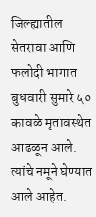जिल्ह्यातील सेतरावा आणि फलोदी भागात बुधवारी सुमारे ५० कावळे मृतावस्थेत आढळून आले. त्यांचे नमूने घेण्यात आले आहेत.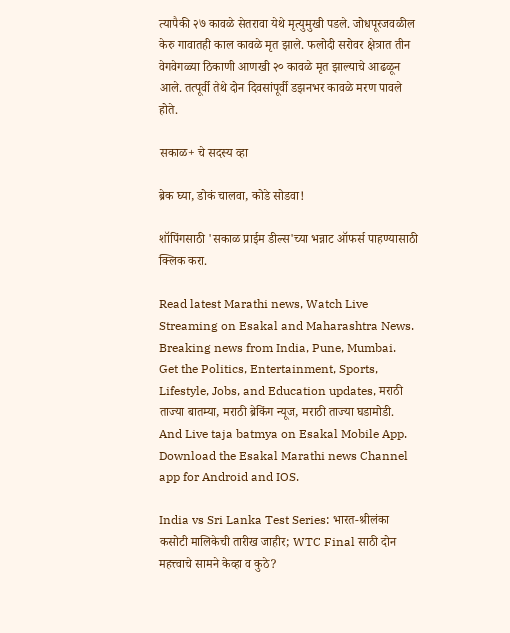त्यापैकी २७ कावळे सेतरावा येथे मृत्युमुखी पडले. जोधपूरजवळील केरु गावातही काल कावळे मृत झाले. फलोदी सरोवर क्षेत्रात तीन वेगवेगळ्या ठिकाणी आणखी २० कावळे मृत झाल्याचे आढळून आले. तत्पूर्वी तेथे दोन दिवसांपूर्वी डझनभर कावळे मरण पावले होते.

सकाळ+ चे सदस्य व्हा

ब्रेक घ्या, डोकं चालवा, कोडे सोडवा!

शॉपिंगसाठी 'सकाळ प्राईम डील्स'च्या भन्नाट ऑफर्स पाहण्यासाठी क्लिक करा.

Read latest Marathi news, Watch Live Streaming on Esakal and Maharashtra News. Breaking news from India, Pune, Mumbai. Get the Politics, Entertainment, Sports, Lifestyle, Jobs, and Education updates, मराठी ताज्या बातम्या, मराठी ब्रेकिंग न्यूज, मराठी ताज्या घडामोडी. And Live taja batmya on Esakal Mobile App. Download the Esakal Marathi news Channel app for Android and IOS.

India vs Sri Lanka Test Series: भारत-श्रीलंका कसोटी मालिकेची तारीख जाहीर; WTC Final साठी दोन महत्त्वाचे सामने केव्हा व कुठे?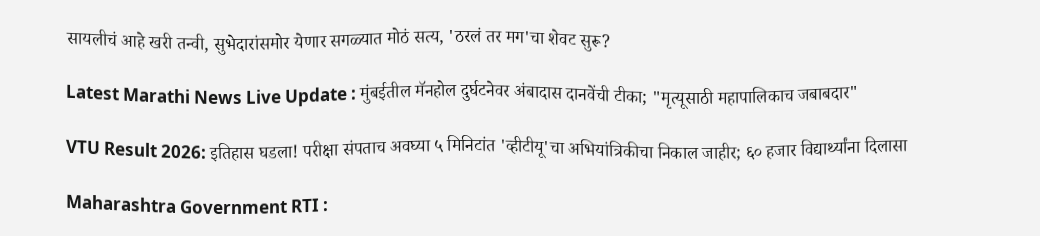सायलीचं आहे खरी तन्वी, सुभेदारांसमोर येणार सगळ्यात मोठं सत्य, 'ठरलं तर मग'चा शेवट सुरू?

Latest Marathi News Live Update : मुंबईतील मॅनहोल दुर्घटनेवर अंबादास दानवेंची टीका; "मृत्यूसाठी महापालिकाच जबाबदार"

VTU Result 2026: इतिहास घडला! परीक्षा संपताच अवघ्या ५ मिनिटांत 'व्हीटीयू'चा अभियांत्रिकीचा निकाल जाहीर; ६० हजार विद्यार्थ्यांना दिलासा

Maharashtra Government RTI :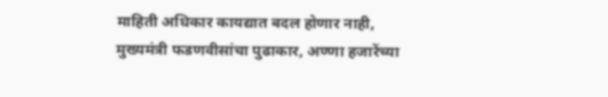माहिती अधिकार कायद्यात बदल होणार नाही, मुख्यमंत्री फडणवीसांचा पुढाकार, अण्णा हजारेंच्या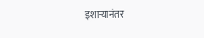इशाऱ्यानंतर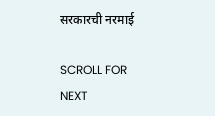सरकारची नरमाई

SCROLL FOR NEXT